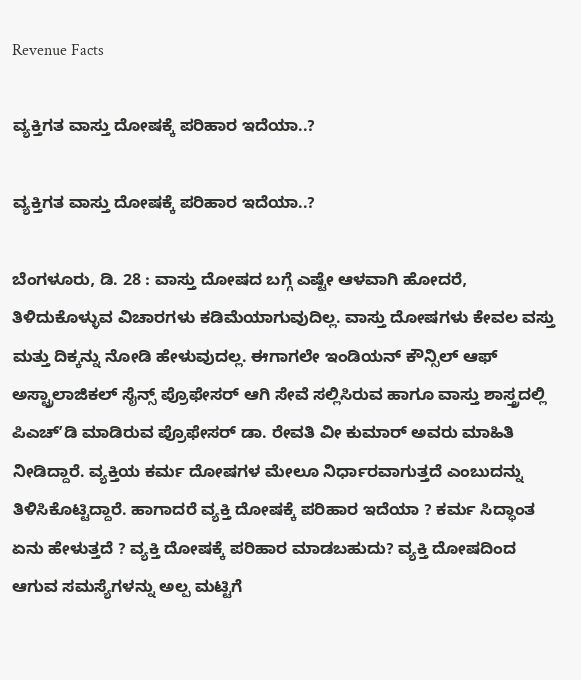Revenue Facts

ವ್ಯಕ್ತಿಗತ ವಾಸ್ತು ದೋಷಕ್ಕೆ ಪರಿಹಾರ ಇದೆಯಾ..?

ವ್ಯಕ್ತಿಗತ ವಾಸ್ತು ದೋಷಕ್ಕೆ ಪರಿಹಾರ ಇದೆಯಾ..?

ಬೆಂಗಳೂರು, ಡಿ. 28 : ವಾಸ್ತು ದೋಷದ ಬಗ್ಗೆ ಎಷ್ಟೇ ಆಳವಾಗಿ ಹೋದರೆ, ತಿಳಿದುಕೊಳ್ಳುವ ವಿಚಾರಗಳು ಕಡಿಮೆಯಾಗುವುದಿಲ್ಲ. ವಾಸ್ತು ದೋಷಗಳು ಕೇವಲ ವಸ್ತು ಮತ್ತು ದಿಕ್ಕನ್ನು ನೋಡಿ ಹೇಳುವುದಲ್ಲ. ಈಗಾಗಲೇ ಇಂಡಿಯನ್ ಕೌನ್ಸಿಲ್ ಆಫ್ ಅಸ್ಟ್ರಾಲಾಜಿಕಲ್ ಸೈನ್ಸ್ ಪ್ರೊಫೇಸರ್ ಆಗಿ ಸೇವೆ ಸಲ್ಲಿಸಿರುವ ಹಾಗೂ ವಾಸ್ತು ಶಾಸ್ತ್ರದಲ್ಲಿ ಪಿಎಚ್ʼಡಿ ಮಾಡಿರುವ ಪ್ರೊಫೇಸರ್ ಡಾ. ರೇವತಿ ವೀ ಕುಮಾರ್ ಅವರು ಮಾಹಿತಿ ನೀಡಿದ್ದಾರೆ. ವ್ಯಕ್ತಿಯ ಕರ್ಮ ದೋಷಗಳ ಮೇಲೂ ನಿರ್ಧಾರವಾಗುತ್ತದೆ ಎಂಬುದನ್ನು ತಿಳಿಸಿಕೊಟ್ಟಿದ್ದಾರೆ. ಹಾಗಾದರೆ ವ್ಯಕ್ತಿ ದೋಷಕ್ಕೆ ಪರಿಹಾರ ಇದೆಯಾ ? ಕರ್ಮ ಸಿದ್ಧಾಂತ ಏನು ಹೇಳುತ್ತದೆ ? ವ್ಯಕ್ತಿ ದೋಷಕ್ಕೆ ಪರಿಹಾರ ಮಾಡಬಹುದು? ವ್ಯಕ್ತಿ ದೋಷದಿಂದ ಆಗುವ ಸಮಸ್ಯೆಗಳನ್ನು ಅಲ್ಪ ಮಟ್ಟಿಗೆ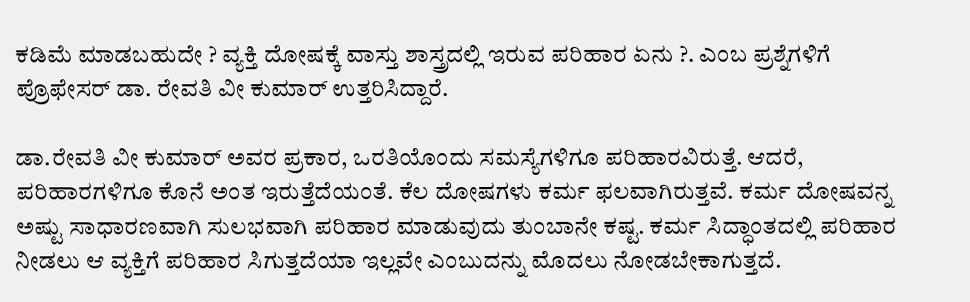ಕಡಿಮೆ ಮಾಡಬಹುದೇ ? ವ್ಯಕ್ತಿ ದೋಷಕ್ಕೆ ವಾಸ್ತು ಶಾಸ್ತ್ರದಲ್ಲಿ ಇರುವ ಪರಿಹಾರ ಏನು ?. ಎಂಬ ಪ್ರಶ್ನೆಗಳಿಗೆ ಪ್ರೊಫೇಸರ್ ಡಾ. ರೇವತಿ ವೀ ಕುಮಾರ್ ಉತ್ತರಿಸಿದ್ದಾರೆ.

ಡಾ.ರೇವತಿ ವೀ ಕುಮಾರ್ ಅವರ ಪ್ರಕಾರ, ಒರತಿಯೊಂದು ಸಮಸ್ಯೆಗಳಿಗೂ ಪರಿಹಾರವಿರುತ್ತೆ. ಆದರೆ, ಪರಿಹಾರಗಳಿಗೂ ಕೊನೆ ಅಂತ ಇರುತ್ತೆದೆಯಂತೆ. ಕೆಲ ದೋಷಗಳು ಕರ್ಮ ಫಲವಾಗಿರುತ್ತವೆ. ಕರ್ಮ ದೋಷವನ್ನ ಅಷ್ಟು ಸಾಧಾರಣವಾಗಿ ಸುಲಭವಾಗಿ ಪರಿಹಾರ ಮಾಡುವುದು ತುಂಬಾನೇ ಕಷ್ಟ. ಕರ್ಮ ಸಿದ್ಧಾಂತದಲ್ಲಿ ಪರಿಹಾರ ನೀಡಲು ಆ ವ್ಯಕ್ತಿಗೆ ಪರಿಹಾರ ಸಿಗುತ್ತದೆಯಾ ಇಲ್ಲವೇ ಎಂಬುದನ್ನು ಮೊದಲು ನೋಡಬೇಕಾಗುತ್ತದೆ.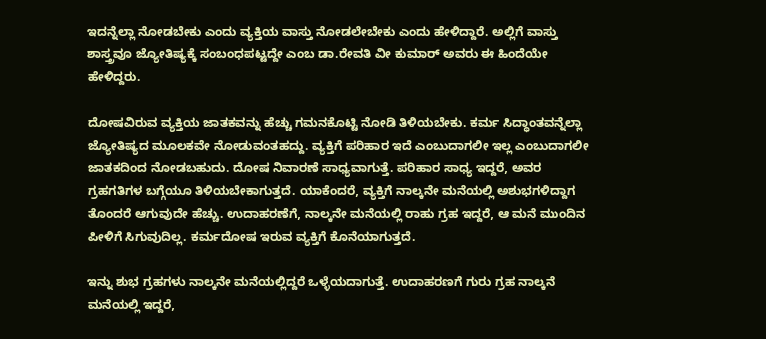ಇದನ್ನೆಲ್ಲಾ ನೋಡಬೇಕು ಎಂದು ವ್ಯಕ್ತಿಯ ವಾಸ್ತು ನೋಡಲೇಬೇಕು ಎಂದು ಹೇಳಿದ್ದಾರೆ. ಅಲ್ಲಿಗೆ ವಾಸ್ತು ಶಾಸ್ತ್ರವೂ ಜ್ಯೋತಿಷ್ಯಕ್ಕೆ ಸಂಬಂಧಪಟ್ಟದ್ದೇ ಎಂಬ ಡಾ.ರೇವತಿ ವೀ ಕುಮಾರ್ ಅವರು ಈ ಹಿಂದೆಯೇ ಹೇಳಿದ್ದರು.

ದೋಷವಿರುವ ವ್ಯಕ್ತಿಯ ಜಾತಕವನ್ನು ಹೆಚ್ಚು ಗಮನಕೊಟ್ಟಿ ನೋಡಿ ತಿಳಿಯಬೇಕು. ಕರ್ಮ ಸಿದ್ಧಾಂತವನ್ನೆಲ್ಲಾ ಜ್ಯೋತಿಷ್ಯದ ಮೂಲಕವೇ ನೋಡುವಂತಹದ್ದು. ವ್ಯಕ್ತಿಗೆ ಪರಿಹಾರ ಇದೆ ಎಂಬುದಾಗಲೀ ಇಲ್ಲ ಎಂಬುದಾಗಲೀ ಜಾತಕದಿಂದ ನೋಡಬಹುದು. ದೋಷ ನಿವಾರಣೆ ಸಾಧ್ಯವಾಗುತ್ತೆ. ಪರಿಹಾರ ಸಾಧ್ಯ ಇದ್ದರೆ, ಅವರ ಗ್ರಹಗತಿಗಳ ಬಗ್ಗೆಯೂ ತಿಳಿಯಬೇಕಾಗುತ್ತದೆ. ಯಾಕೆಂದರೆ, ವ್ಯಕ್ತಿಗೆ ನಾಲ್ಕನೇ ಮನೆಯಲ್ಲಿ ಅಶುಭಗಳಿದ್ದಾಗ ತೊಂದರೆ ಆಗುವುದೇ ಹೆಚ್ಚು. ಉದಾಹರಣೆಗೆ, ನಾಲ್ಕನೇ ಮನೆಯಲ್ಲಿ ರಾಹು ಗ್ರಹ ಇದ್ದರೆ, ಆ ಮನೆ ಮುಂದಿನ ಪೀಳಿಗೆ ಸಿಗುವುದಿಲ್ಲ. ಕರ್ಮದೋಷ ಇರುವ ವ್ಯಕ್ತಿಗೆ ಕೊನೆಯಾಗುತ್ತದೆ.

ಇನ್ನು ಶುಭ ಗ್ರಹಗಳು ನಾಲ್ಕನೇ ಮನೆಯಲ್ಲಿದ್ದರೆ ಒಳ್ಳೆಯದಾಗುತ್ತೆ. ಉದಾಹರಣಗೆ ಗುರು ಗ್ರಹ ನಾಲ್ಕನೆ ಮನೆಯಲ್ಲಿ ಇದ್ದರೆ,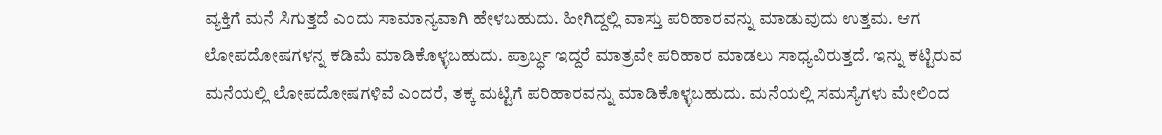ವ್ಯಕ್ತಿಗೆ ಮನೆ ಸಿಗುತ್ತದೆ ಎಂದು ಸಾಮಾನ್ಯವಾಗಿ ಹೇಳಬಹುದು. ಹೀಗಿದ್ದಲ್ಲಿ ವಾಸ್ತು ಪರಿಹಾರವನ್ನು ಮಾಡುವುದು ಉತ್ತಮ. ಆಗ ಲೋಪದೋಷಗಳನ್ನ ಕಡಿಮೆ ಮಾಡಿಕೊಳ್ಳಬಹುದು. ಪ್ರಾರ್ಬ್ಧ ಇದ್ದರೆ ಮಾತ್ರವೇ ಪರಿಹಾರ ಮಾಡಲು ಸಾಧ್ಯವಿರುತ್ತದೆ. ಇನ್ನು ಕಟ್ಟಿರುವ ಮನೆಯಲ್ಲಿ ಲೋಪದೋಷಗಳಿವೆ ಎಂದರೆ, ತಕ್ಕ ಮಟ್ಟಿಗೆ ಪರಿಹಾರವನ್ನು ಮಾಡಿಕೊಳ್ಳಬಹುದು. ಮನೆಯಲ್ಲಿ ಸಮಸ್ಯೆಗಳು ಮೇಲಿಂದ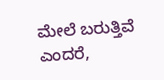ಮೇಲೆ ಬರುತ್ತಿವೆ ಎಂದರೆ,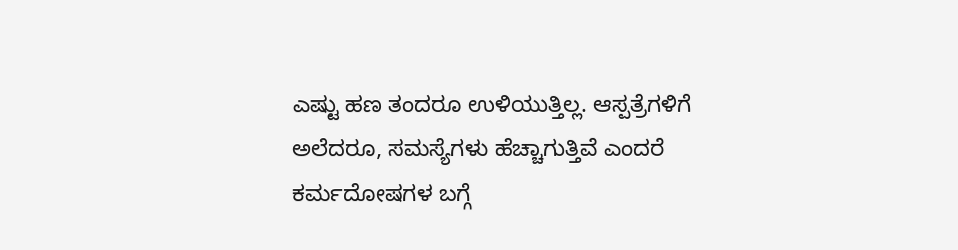ಎಷ್ಟು ಹಣ ತಂದರೂ ಉಳಿಯುತ್ತಿಲ್ಲ. ಆಸ್ಪತ್ರೆಗಳಿಗೆ ಅಲೆದರೂ, ಸಮಸ್ಯೆಗಳು ಹೆಚ್ಚಾಗುತ್ತಿವೆ ಎಂದರೆ ಕರ್ಮದೋಷಗಳ ಬಗ್ಗೆ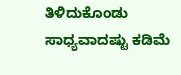ತಿಳಿದುಕೊಂಡು ಸಾಧ್ಯವಾದಷ್ಟು ಕಡಿಮೆ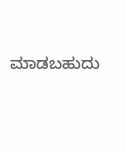ಮಾಡಬಹುದು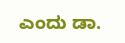ಎಂದು ಡಾ.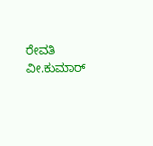ರೇವತಿ ವೀ.ಕುಮಾರ್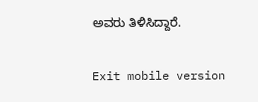ಅವರು ತಿಳಿಸಿದ್ದಾರೆ.

Exit mobile version